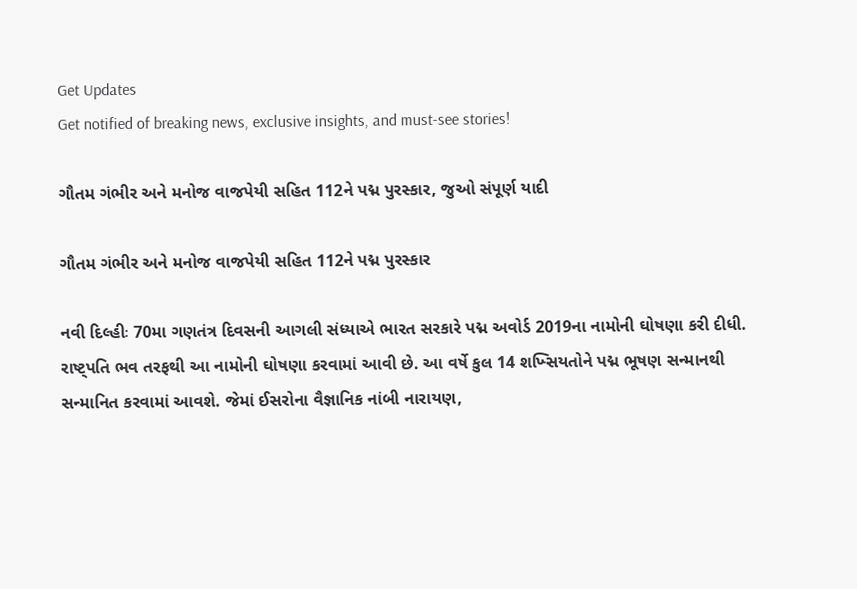Get Updates
Get notified of breaking news, exclusive insights, and must-see stories!

ગૌતમ ગંભીર અને મનોજ વાજપેયી સહિત 112ને પદ્મ પુરસ્કાર, જુઓ સંપૂર્ણ યાદી

ગૌતમ ગંભીર અને મનોજ વાજપેયી સહિત 112ને પદ્મ પુરસ્કાર

નવી દિલ્હીઃ 70મા ગણતંત્ર દિવસની આગલી સંધ્યાએ ભારત સરકારે પદ્મ અવોર્ડ 2019ના નામોની ઘોષણા કરી દીધી. રાષ્ટ્પતિ ભવ તરફથી આ નામોની ઘોષણા કરવામાં આવી છે. આ વર્ષે કુલ 14 શખ્સિયતોને પદ્મ ભૂષણ સન્માનથી સન્માનિત કરવામાં આવશે. જેમાં ઈસરોના વૈજ્ઞાનિક નાંબી નારાયણ,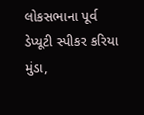લોકસભાના પૂર્વ ડેપ્યૂટી સ્પીકર કરિયા મુંડા,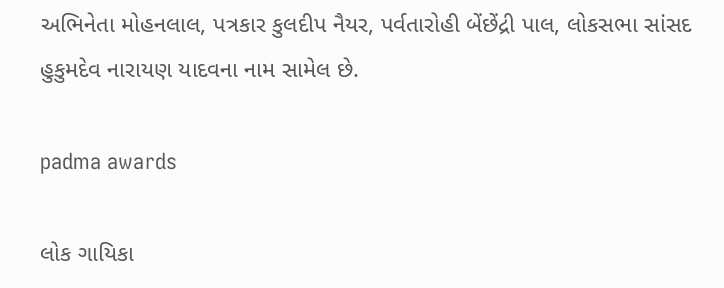અભિનેતા મોહનલાલ, પત્રકાર કુલદીપ નૈયર, પર્વતારોહી બેંછેંદ્રી પાલ, લોકસભા સાંસદ હુકુમદેવ નારાયણ યાદવના નામ સામેલ છે.

padma awards

લોક ગાયિકા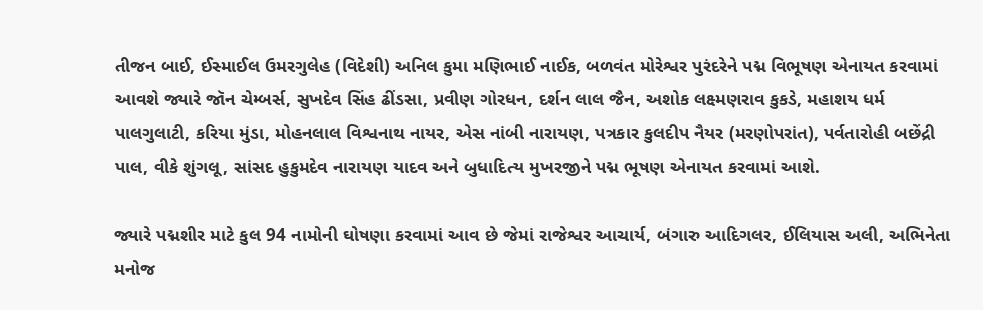તીજન બાઈ, ઈસ્માઈલ ઉમરગુલેહ (વિદેશી) અનિલ કુમા મણિભાઈ નાઈક, બળવંત મોરેશ્વર પુરંદરેને પદ્મ વિભૂષણ એનાયત કરવામાં આવશે જ્યારે જૉન ચેમ્બર્સ, સુખદેવ સિંહ ઢીંડસા, પ્રવીણ ગોરધન, દર્શન લાલ જૈન, અશોક લક્ષ્મણરાવ કુકડે, મહાશય ધર્મ પાલગુલાટી, કરિયા મુંડા, મોહનલાલ વિશ્વનાથ નાયર, એસ નાંબી નારાયણ, પત્રકાર કુલદીપ નૈયર (મરણોપરાંત), પર્વતારોહી બછેંદ્રી પાલ, વીકે શુંગલૂ, સાંસદ હુકુમદેવ નારાયણ યાદવ અને બુધાદિત્ય મુખરજીને પદ્મ ભૂષણ એનાયત કરવામાં આશે.

જ્યારે પદ્મશીર માટે કુલ 94 નામોની ઘોષણા કરવામાં આવ છે જેમાં રાજેશ્વર આચાર્ય, બંગારુ આદિગલર, ઈલિયાસ અલી, અભિનેતા મનોજ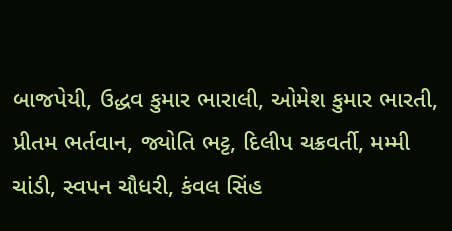બાજપેયી, ઉદ્ધવ કુમાર ભારાલી, ઓમેશ કુમાર ભારતી, પ્રીતમ ભર્તવાન, જ્યોતિ ભટ્ટ, દિલીપ ચક્રવર્તી, મમ્મી ચાંડી, સ્વપન ચૌધરી, કંવલ સિંહ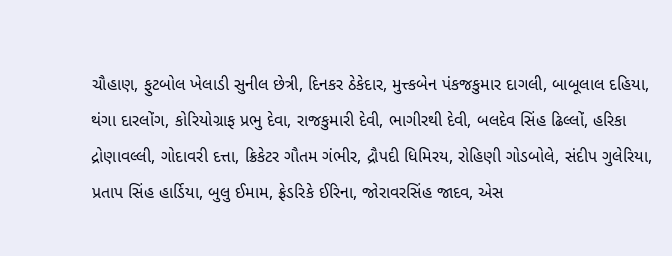ચૌહાણ, ફુટબોલ ખેલાડી સુનીલ છેત્રી, દિનકર ઠેકેદાર, મુત્ત્કબેન પંકજકુમાર દાગલી, બાબૂલાલ દહિયા, થંગા દારલોંગ, કોરિયોગ્રાફ પ્રભુ દેવા, રાજકુમારી દેવી, ભાગીરથી દેવી, બલદેવ સિંહ ઢિલ્લોં, હરિકા દ્રોણાવલ્લી, ગોદાવરી દત્તા, ક્રિકેટર ગૌતમ ગંભીર, દ્રૌપદી ધિમિરય, રોહિણી ગોડબોલે, સંદીપ ગુલેરિયા, પ્રતાપ સિંહ હાર્ડિયા, બુલુ ઈમામ, ફ્રેડરિકે ઈરિના, જોરાવરસિંહ જાદવ, એસ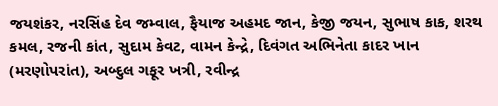જયશંકર, નરસિંહ દેવ જમ્વાલ, ફૈયાજ અહમદ જાન, કેજી જયન, સુભાષ કાક, શરથ કમલ, રજની કાંત, સુદામ કેવટ, વામન કેન્દ્રે, દિવંગત અભિનેતા કાદર ખાન (મરણોપરાંત), અબ્દુલ ગફૂર ખત્રી, રવીન્દ્ર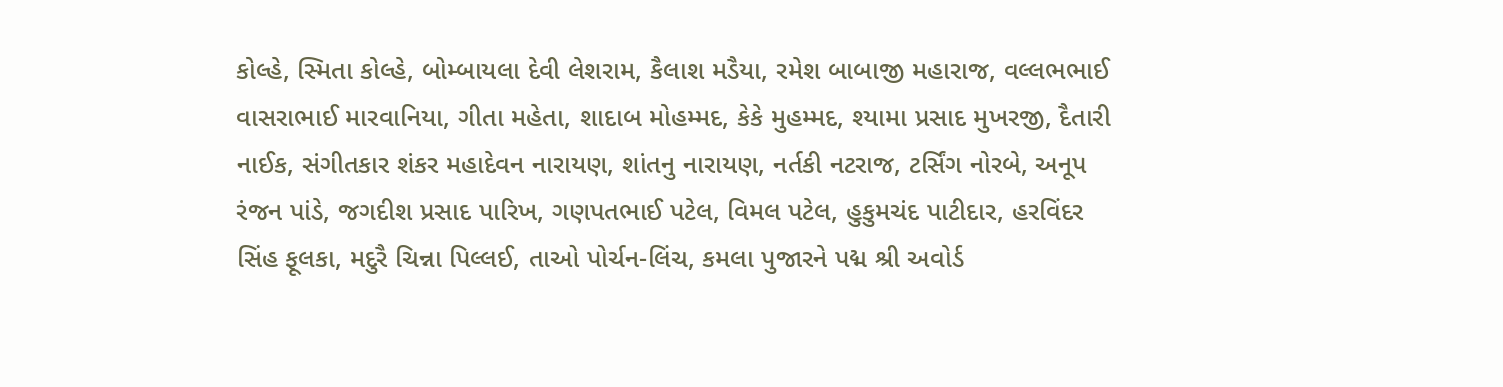કોલ્હે, સ્મિતા કોલ્હે, બોમ્બાયલા દેવી લેશરામ, કૈલાશ મડૈયા, રમેશ બાબાજી મહારાજ, વલ્લભભાઈ વાસરાભાઈ મારવાનિયા, ગીતા મહેતા, શાદાબ મોહમ્મદ, કેકે મુહમ્મદ, શ્યામા પ્રસાદ મુખરજી, દૈતારી નાઈક, સંગીતકાર શંકર મહાદેવન નારાયણ, શાંતનુ નારાયણ, નર્તકી નટરાજ, ટર્સિંગ નોરબે, અનૂપ રંજન પાંડે, જગદીશ પ્રસાદ પારિખ, ગણપતભાઈ પટેલ, વિમલ પટેલ, હુકુમચંદ પાટીદાર, હરવિંદર સિંહ ફૂલકા, મદુરૈ ચિન્ના પિલ્લઈ, તાઓ પોર્ચન-લિંચ, કમલા પુજારને પદ્મ શ્રી અવોર્ડ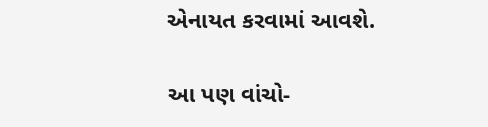એનાયત કરવામાં આવશે.

આ પણ વાંચો-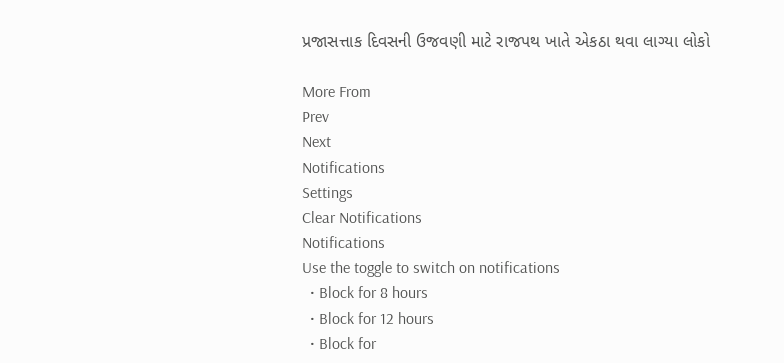પ્રજાસત્તાક દિવસની ઉજવણી માટે રાજપથ ખાતે એકઠા થવા લાગ્યા લોકો

More From
Prev
Next
Notifications
Settings
Clear Notifications
Notifications
Use the toggle to switch on notifications
  • Block for 8 hours
  • Block for 12 hours
  • Block for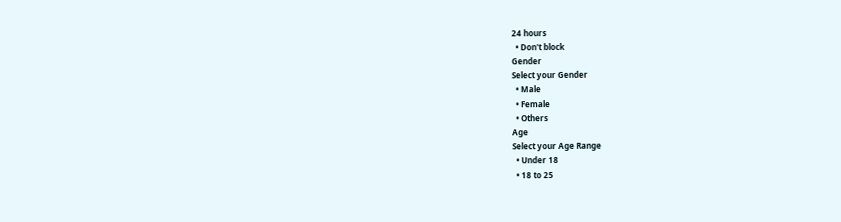24 hours
  • Don't block
Gender
Select your Gender
  • Male
  • Female
  • Others
Age
Select your Age Range
  • Under 18
  • 18 to 25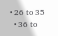• 26 to 35
  • 36 to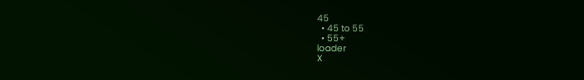45
  • 45 to 55
  • 55+
loader
X